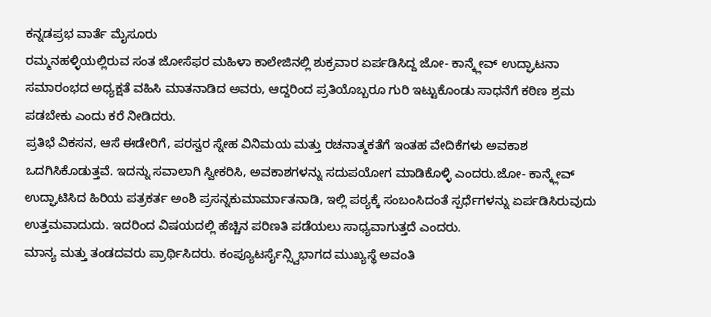ಕನ್ನಡಪ್ರಭ ವಾರ್ತೆ ಮೈಸೂರು
ರಮ್ಮನಹಳ್ಳಿಯಲ್ಲಿರುವ ಸಂತ ಜೋಸೆಫರ ಮಹಿಳಾ ಕಾಲೇಜಿನಲ್ಲಿ ಶುಕ್ರವಾರ ಏರ್ಪಡಿಸಿದ್ದ ಜೋ- ಕಾನ್ಕ್ಲೇವ್ ಉದ್ಘಾಟನಾ ಸಮಾರಂಭದ ಅಧ್ಯಕ್ಷತೆ ವಹಿಸಿ ಮಾತನಾಡಿದ ಅವರು, ಆದ್ದರಿಂದ ಪ್ರತಿಯೊಬ್ಬರೂ ಗುರಿ ಇಟ್ಟುಕೊಂಡು ಸಾಧನೆಗೆ ಕಠಿಣ ಶ್ರಮ ಪಡಬೇಕು ಎಂದು ಕರೆ ನೀಡಿದರು.
ಪ್ರತಿಭೆ ವಿಕಸನ, ಆಸೆ ಈಡೇರಿಗೆ, ಪರಸ್ವರ ಸ್ನೇಹ ವಿನಿಮಯ ಮತ್ತು ರಚನಾತ್ಮಕತೆಗೆ ಇಂತಹ ವೇದಿಕೆಗಳು ಅವಕಾಶ ಒದಗಿಸಿಕೊಡುತ್ತವೆ. ಇದನ್ನು ಸವಾಲಾಗಿ ಸ್ವೀಕರಿಸಿ, ಅವಕಾಶಗಳನ್ನು ಸದುಪಯೋಗ ಮಾಡಿಕೊಳ್ಳಿ ಎಂದರು.ಜೋ- ಕಾನ್ಕ್ಲೇವ್ ಉದ್ಘಾಟಿಸಿದ ಹಿರಿಯ ಪತ್ರಕರ್ತ ಅಂಶಿ ಪ್ರಸನ್ನಕುಮಾರ್ಮಾತನಾಡಿ, ಇಲ್ಲಿ ಪಠ್ಯಕ್ಕೆ ಸಂಬಂಸಿದಂತೆ ಸ್ಪರ್ಧೆಗಳನ್ನು ಏರ್ಪಡಿಸಿರುವುದು ಉತ್ತಮವಾದುದು. ಇದರಿಂದ ವಿಷಯದಲ್ಲಿ ಹೆಚ್ಚಿನ ಪರಿಣತಿ ಪಡೆಯಲು ಸಾಧ್ಯವಾಗುತ್ತದೆ ಎಂದರು.
ಮಾನ್ಯ ಮತ್ತು ತಂಡದವರು ಪ್ರಾರ್ಥಿಸಿದರು. ಕಂಪ್ಯೂಟರ್ಸೈನ್ಸ್ವಿಭಾಗದ ಮುಖ್ಯಸ್ಥೆ ಅವಂತಿ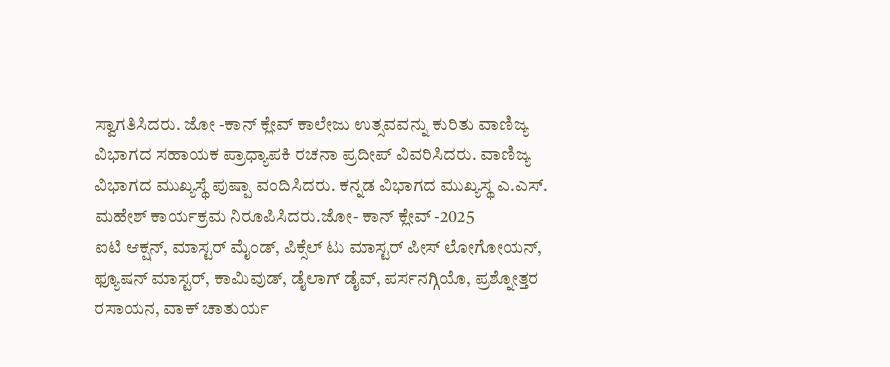ಸ್ವಾಗತಿಸಿದರು. ಜೋ -ಕಾನ್ ಕ್ಲೇವ್ ಕಾಲೇಜು ಉತ್ಸವವನ್ನು ಕುರಿತು ವಾಣಿಜ್ಯ ವಿಭಾಗದ ಸಹಾಯಕ ಪ್ರಾಧ್ಯಾಪಕಿ ರಚನಾ ಪ್ರದೀಪ್ ವಿವರಿಸಿದರು. ವಾಣಿಜ್ಯ ವಿಭಾಗದ ಮುಖ್ಯಸ್ಥೆ ಪುಷ್ಪಾ ವಂದಿಸಿದರು. ಕನ್ನಡ ವಿಭಾಗದ ಮುಖ್ಯಸ್ಥ ಎ.ಎಸ್. ಮಹೇಶ್ ಕಾರ್ಯಕ್ರಮ ನಿರೂಪಿಸಿದರು.ಜೋ- ಕಾನ್ ಕ್ಲೇವ್ -2025
ಐಟಿ ಆಕ್ಷನ್, ಮಾಸ್ಟರ್ ಮೈಂಡ್, ಪಿಕ್ಸೆಲ್ ಟು ಮಾಸ್ಟರ್ ಪೀಸ್ ಲೋಗೋಯನ್, ಫ್ಯೂಷನ್ ಮಾಸ್ಟರ್, ಕಾಮಿವುಡ್, ಡೈಲಾಗ್ ಡೈವ್, ಪರ್ಸನಗ್ಗಿಯೊ, ಪ್ರಶ್ನೋತ್ತರ ರಸಾಯನ, ವಾಕ್ ಚಾತುರ್ಯ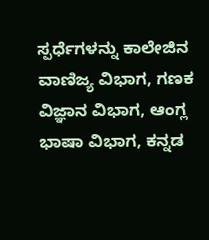ಸ್ಪರ್ಧೆಗಳನ್ನು ಕಾಲೇಜಿನ ವಾಣಿಜ್ಯ ವಿಭಾಗ, ಗಣಕ ವಿಜ್ಞಾನ ವಿಭಾಗ, ಆಂಗ್ಲ ಭಾಷಾ ವಿಭಾಗ, ಕನ್ನಡ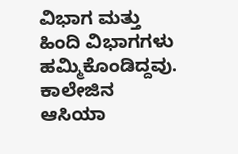ವಿಭಾಗ ಮತ್ತು ಹಿಂದಿ ವಿಭಾಗಗಳು ಹಮ್ಮಿಕೊಂಡಿದ್ದವು. ಕಾಲೇಜಿನ ಆಸಿಯಾ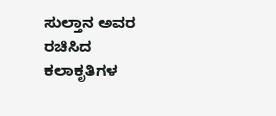ಸುಲ್ತಾನ ಅವರ ರಚಿಸಿದ ಕಲಾಕೃತಿಗಳ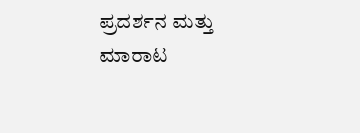ಪ್ರದರ್ಶನ ಮತ್ತು ಮಾರಾಟ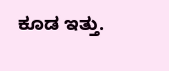ಕೂಡ ಇತ್ತು.